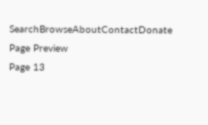SearchBrowseAboutContactDonate
Page Preview
Page 13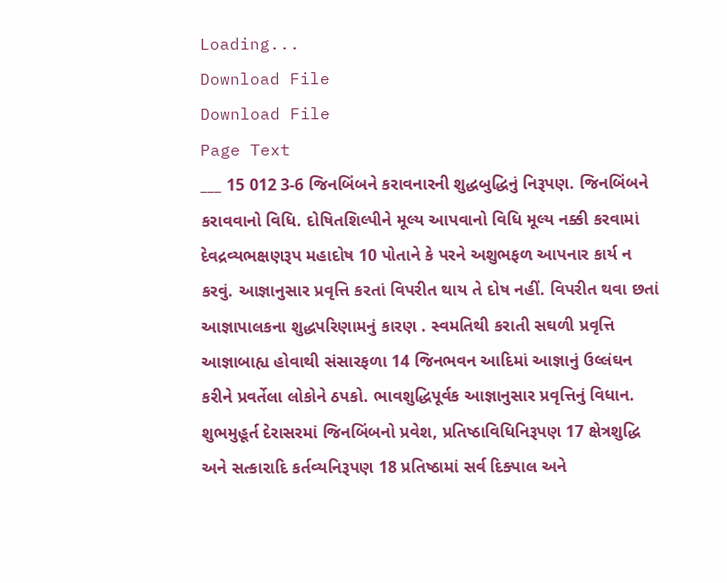Loading...
Download File
Download File
Page Text
___ 15 012 3-6 જિનબિંબને કરાવનારની શુદ્ધબુદ્ધિનું નિરૂપણ. જિનબિંબને કરાવવાનો વિધિ. દોષિતશિલ્પીને મૂલ્ય આપવાનો વિધિ મૂલ્ય નક્કી કરવામાં દેવદ્રવ્યભક્ષણરૂપ મહાદોષ 10 પોતાને કે પરને અશુભફળ આપનાર કાર્ય ન કરવું. આજ્ઞાનુસાર પ્રવૃત્તિ કરતાં વિપરીત થાય તે દોષ નહીં. વિપરીત થવા છતાં આજ્ઞાપાલકના શુદ્ધપરિણામનું કારણ . સ્વમતિથી કરાતી સઘળી પ્રવૃત્તિ આજ્ઞાબાહ્ય હોવાથી સંસારફળા 14 જિનભવન આદિમાં આજ્ઞાનું ઉલ્લંઘન કરીને પ્રવર્તેલા લોકોને ઠપકો. ભાવશુદ્ધિપૂર્વક આજ્ઞાનુસાર પ્રવૃત્તિનું વિધાન. શુભમુહૂર્ત દેરાસરમાં જિનબિંબનો પ્રવેશ, પ્રતિષ્ઠાવિધિનિરૂપણ 17 ક્ષેત્રશુદ્ધિ અને સત્કારાદિ કર્તવ્યનિરૂપણ 18 પ્રતિષ્ઠામાં સર્વ દિક્પાલ અને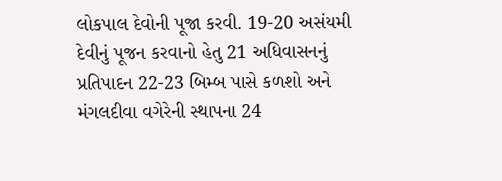લોકપાલ દેવોની પૂજા કરવી. 19-20 અસંયમી દેવીનું પૂજન કરવાનો હેતુ 21 અધિવાસનનું પ્રતિપાદન 22-23 બિમ્બ પાસે કળશો અને મંગલદીવા વગેરેની સ્થાપના 24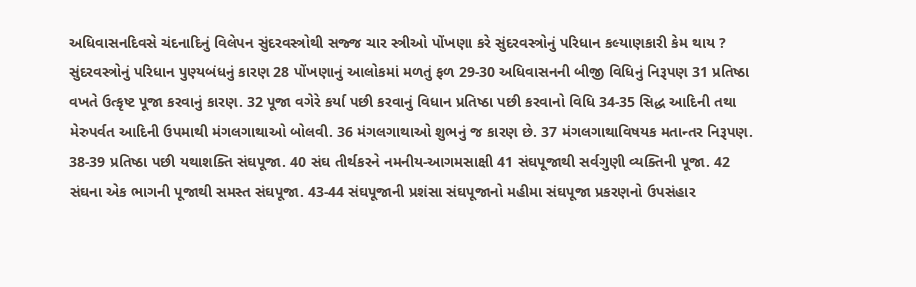અધિવાસનદિવસે ચંદનાદિનું વિલેપન સુંદરવસ્ત્રોથી સજ્જ ચાર સ્ત્રીઓ પોંખણા કરે સુંદરવસ્ત્રોનું પરિધાન કલ્યાણકારી કેમ થાય ? સુંદરવસ્ત્રોનું પરિધાન પુણ્યબંધનું કારણ 28 પોંખણાનું આલોકમાં મળતું ફળ 29-30 અધિવાસનની બીજી વિધિનું નિરૂપણ 31 પ્રતિષ્ઠા વખતે ઉત્કૃષ્ટ પૂજા કરવાનું કારણ. 32 પૂજા વગેરે કર્યા પછી કરવાનું વિધાન પ્રતિષ્ઠા પછી કરવાનો વિધિ 34-35 સિદ્ધ આદિની તથા મેરુપર્વત આદિની ઉપમાથી મંગલગાથાઓ બોલવી. 36 મંગલગાથાઓ શુભનું જ કારણ છે. 37 મંગલગાથાવિષયક મતાન્તર નિરૂપણ. 38-39 પ્રતિષ્ઠા પછી યથાશક્તિ સંઘપૂજા. 40 સંઘ તીર્થકરને નમનીય-આગમસાક્ષી 41 સંઘપૂજાથી સર્વગુણી વ્યક્તિની પૂજા. 42 સંઘના એક ભાગની પૂજાથી સમસ્ત સંઘપૂજા. 43-44 સંઘપૂજાની પ્રશંસા સંઘપૂજાનો મહીમા સંઘપૂજા પ્રકરણનો ઉપસંહાર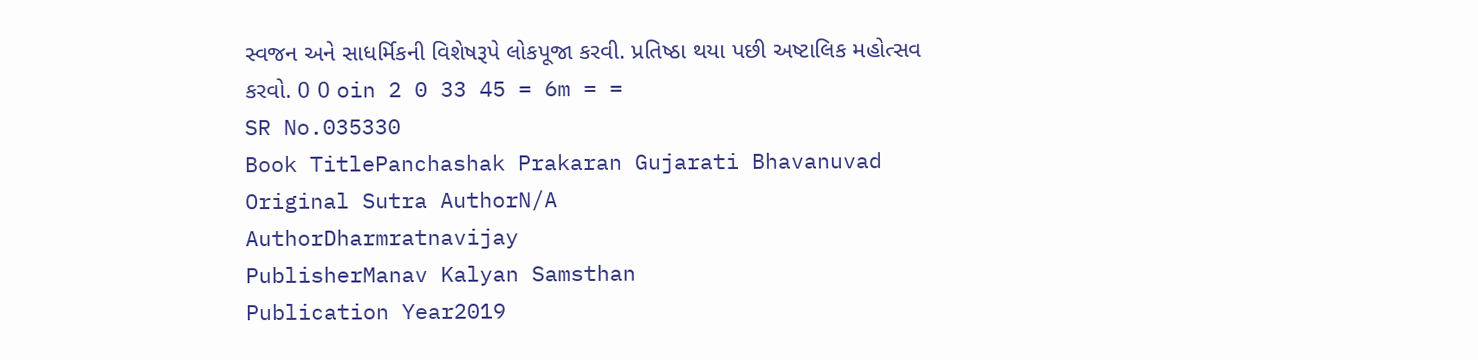સ્વજન અને સાધર્મિકની વિશેષરૂપે લોકપૂજા કરવી. પ્રતિષ્ઠા થયા પછી અષ્ટાલિક મહોત્સવ કરવો. 0 0 oin 2 0 33 45 = 6m = =
SR No.035330
Book TitlePanchashak Prakaran Gujarati Bhavanuvad
Original Sutra AuthorN/A
AuthorDharmratnavijay
PublisherManav Kalyan Samsthan
Publication Year2019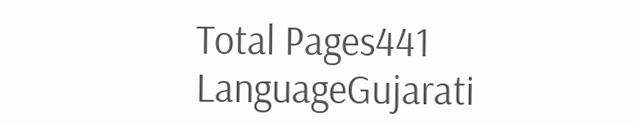Total Pages441
LanguageGujarati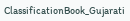ClassificationBook_Gujarati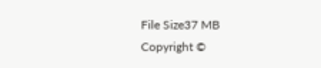File Size37 MB
Copyright ©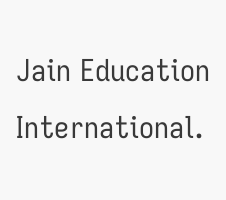Jain Education International.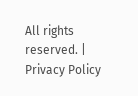All rights reserved. | Privacy Policy